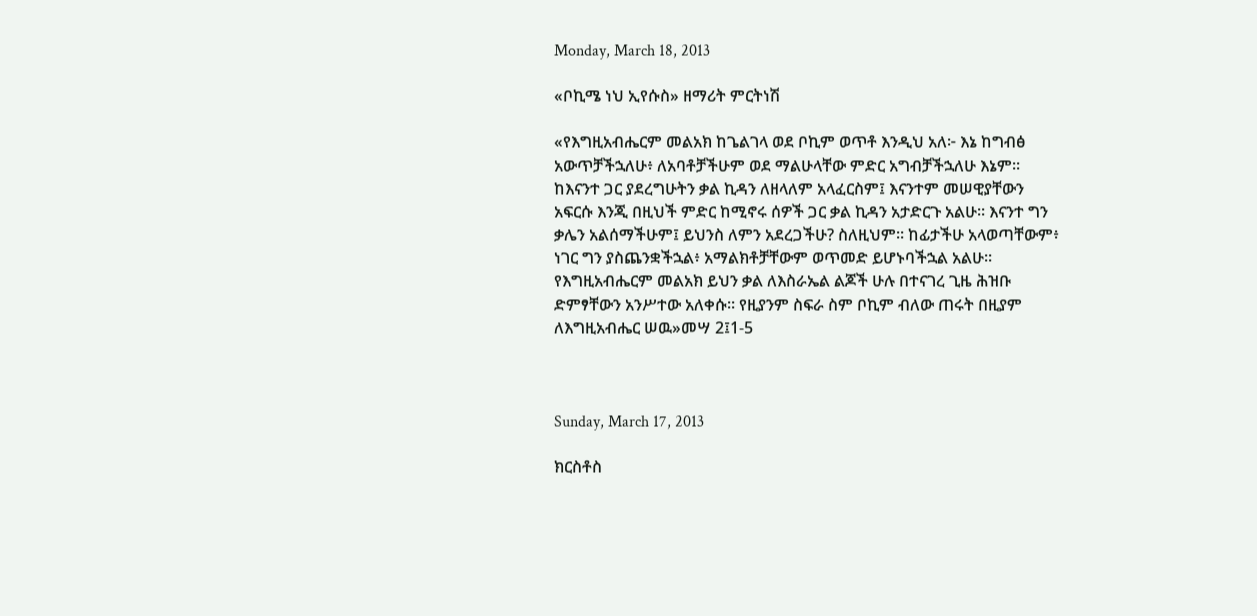Monday, March 18, 2013

«ቦኪሜ ነህ ኢየሱስ» ዘማሪት ምርትነሽ

«የእግዚአብሔርም መልአክ ከጌልገላ ወደ ቦኪም ወጥቶ እንዲህ አለ፦ እኔ ከግብፅ አውጥቻችኋለሁ፥ ለአባቶቻችሁም ወደ ማልሁላቸው ምድር አግብቻችኋለሁ እኔም። ከእናንተ ጋር ያደረግሁትን ቃል ኪዳን ለዘላለም አላፈርስም፤ እናንተም መሠዊያቸውን አፍርሱ እንጂ በዚህች ምድር ከሚኖሩ ሰዎች ጋር ቃል ኪዳን አታድርጉ አልሁ። እናንተ ግን ቃሌን አልሰማችሁም፤ ይህንስ ለምን አደረጋችሁ? ስለዚህም። ከፊታችሁ አላወጣቸውም፥ ነገር ግን ያስጨንቋችኋል፥ አማልክቶቻቸውም ወጥመድ ይሆኑባችኋል አልሁ። የእግዚአብሔርም መልአክ ይህን ቃል ለእስራኤል ልጆች ሁሉ በተናገረ ጊዜ ሕዝቡ ድምፃቸውን አንሥተው አለቀሱ። የዚያንም ስፍራ ስም ቦኪም ብለው ጠሩት በዚያም ለእግዚአብሔር ሠዉ»መሣ 2፤1-5



Sunday, March 17, 2013

ክርስቶስ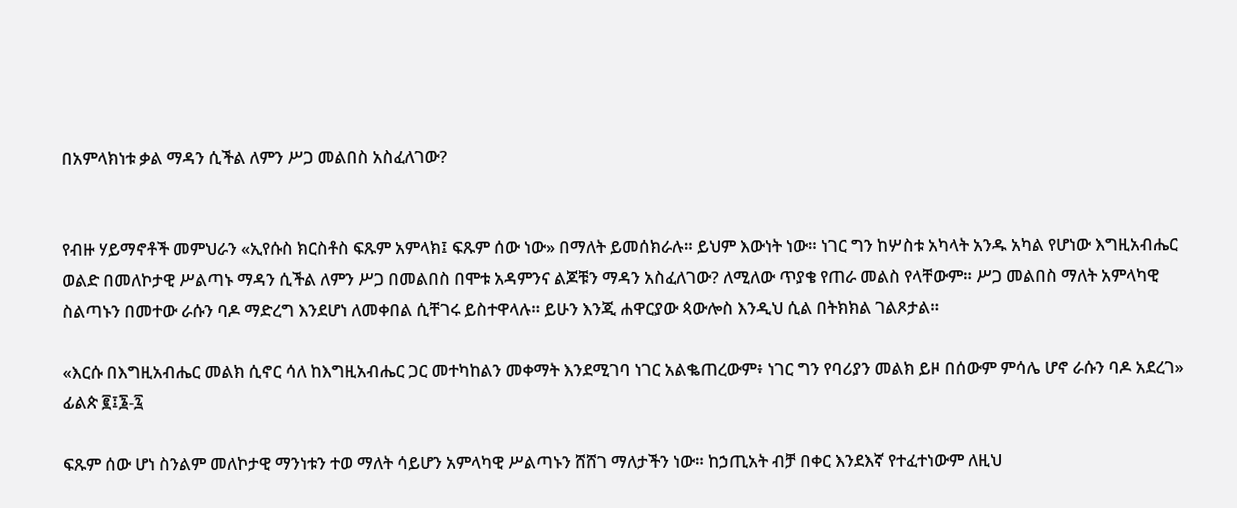በአምላክነቱ ቃል ማዳን ሲችል ለምን ሥጋ መልበስ አስፈለገው?


የብዙ ሃይማኖቶች መምህራን «ኢየሱስ ክርስቶስ ፍጹም አምላክ፤ ፍጹም ሰው ነው» በማለት ይመሰክራሉ። ይህም እውነት ነው። ነገር ግን ከሦስቱ አካላት አንዱ አካል የሆነው እግዚአብሔር ወልድ በመለኮታዊ ሥልጣኑ ማዳን ሲችል ለምን ሥጋ በመልበስ በሞቱ አዳምንና ልጆቹን ማዳን አስፈለገው? ለሚለው ጥያቄ የጠራ መልስ የላቸውም። ሥጋ መልበስ ማለት አምላካዊ ስልጣኑን በመተው ራሱን ባዶ ማድረግ እንደሆነ ለመቀበል ሲቸገሩ ይስተዋላሉ። ይሁን እንጂ ሐዋርያው ጳውሎስ እንዲህ ሲል በትክክል ገልጾታል።

«እርሱ በእግዚአብሔር መልክ ሲኖር ሳለ ከእግዚአብሔር ጋር መተካከልን መቀማት እንደሚገባ ነገር አልቈጠረውም፥ ነገር ግን የባሪያን መልክ ይዞ በሰውም ምሳሌ ሆኖ ራሱን ባዶ አደረገ» ፊልጵ ፪፤፮-፯

ፍጹም ሰው ሆነ ስንልም መለኮታዊ ማንነቱን ተወ ማለት ሳይሆን አምላካዊ ሥልጣኑን ሸሸገ ማለታችን ነው። ከኃጢአት ብቻ በቀር እንደእኛ የተፈተነውም ለዚህ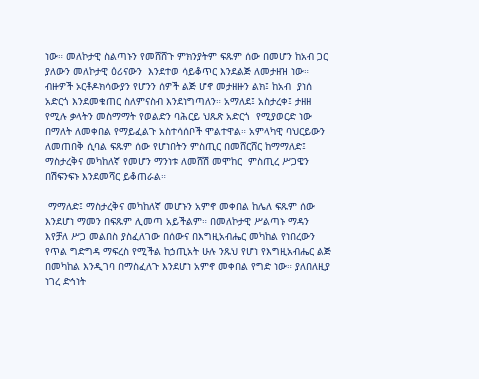ነው። መለኮታዊ ስልጣኑን የመሸሸጉ ምክንያትም ፍጹም ሰው በመሆን ከአብ ጋር ያለውን መለኮታዊ ዕሪናውን  እንደተወ ሳይቆጥር እንደልጅ ለመታዘዝ ነው።  ብዙዎች ኦርቶዶክሳውያን የሆንን ሰዎች ልጅ ሆኖ መታዘዙን ልክ፤ ከአብ  ያነሰ አድርጎ እንደመቁጠር ስለምናስብ እንደነግጣለን። አማለደ፤ አስታረቀ፤ ታዘዘ የሚሉ ቃላትን መስማማት የወልድን ባሕርይ ህጹጽ አድርጎ  የሚያወርድ ነው በማለት ለመቀበል የማይፈልጉ አስተሳሰቦች ሞልተዋል። አምላካዊ ባህርይውን ለመጠበቅ ሲባል ፍጹም ሰው የሆነበትን ምስጢር በመሸርሸር ከማማለድ፤ ማስታረቅና መካከለኛ የመሆን ማንነቱ ለመሸሽ መሞከር  ምስጢረ ሥጋዌን በሽፍንፍኑ እንደመሻር ይቆጠራል።

 ማማለድ፤ ማስታረቅና መካከለኛ መሆኑን አምኖ መቀበል ከሌለ ፍጹም ሰው እንደሆነ ማመን በፍጹም ሊመጣ አይችልም። በመለኮታዊ ሥልጣኑ ማዳን እየቻለ ሥጋ መልበስ ያስፈለገው በሰውና በእግዚአብሔር መካከል የነበረውን የጥል ግድግዳ ማፍረስ የሚችል ከኃጢአት ሁሉ ንጹህ የሆነ የእግዚአብሔር ልጅ በመካከል እንዲገባ በማስፈለጉ እንደሆነ አምኖ መቀበል የግድ ነው። ያለበለዚያ ነገረ ድኅነት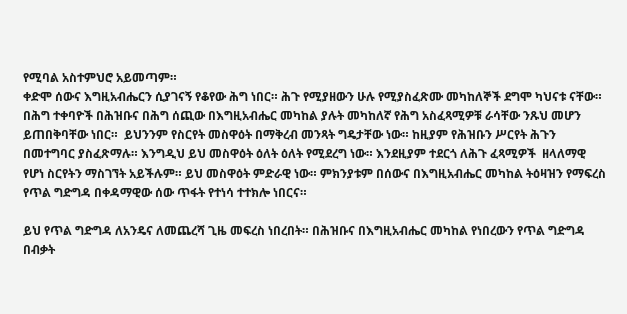የሚባል አስተምህሮ አይመጣም።
ቀድሞ ሰውና እግዚአብሔርን ሲያገናኝ የቆየው ሕግ ነበር። ሕጉ የሚያዘውን ሁሉ የሚያስፈጽሙ መካከለኞች ደግሞ ካህናቱ ናቸው። በሕግ ተቀባዮች በሕዝቡና በሕግ ሰጪው በእግዚአብሔር መካከል ያሉት መካከለኛ የሕግ አስፈጻሚዎቹ ራሳቸው ንጹህ መሆን ይጠበቅባቸው ነበር።  ይህንንም የስርየት መስዋዕት በማቅረብ መንጻት ግዴታቸው ነው። ከዚያም የሕዝቡን ሥርየት ሕጉን በመተግባር ያስፈጽማሉ። እንግዲህ ይህ መስዋዕት ዕለት ዕለት የሚደረግ ነው። እንደዚያም ተደርጎ ለሕጉ ፈጻሚዎች  ዘላለማዊ የሆነ ስርየትን ማስገኘት አይችሉም። ይህ መስዋዕት ምድራዊ ነው። ምክንያቱም በሰውና በእግዚአብሔር መካከል ትዕዛዝን የማፍረስ የጥል ግድግዳ በቀዳማዊው ሰው ጥፋት የተነሳ ተተክሎ ነበርና።

ይህ የጥል ግድግዳ ለአንዴና ለመጨረሻ ጊዜ መፍረስ ነበረበት። በሕዝቡና በእግዚአብሔር መካከል የነበረውን የጥል ግድግዳ በብቃት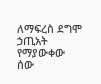ለማፍረስ ደግሞ ኃጢአት የማያውቀው ሰው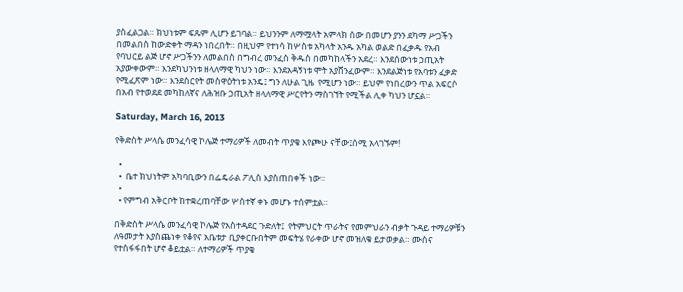ያስፈልጋል። ክህነቱም ፍጹም ሊሆን ይገባል። ይህንንም ለማሟላት አምላክ ሰው በመሆን ያንን ደካማ ሥጋችን በመልበስ ከውድቀት ማዳን ነበረበት። በዚህም የተነሳ ከሦስቱ አካላት አንዱ አካል ወልድ በፈቃዱ የአብ የባህርይ ልጅ ሆኖ ሥጋችንን ለመልበስ በግብረ መንፈስ ቅዱስ በመካከላችን አደረ። እንደሰውነቱ ኃጢአት አያውቀውም። እንደካህንነቱ ዘላለማዊ ካህን ነው። እንደአዳኝነቱ ሞት አያሸንፈውም። እንደልጅነቱ የአባቱን ፈቃድ የሚፈጽም ነው። እንደስርየት መስዋዕትነቱ አንዴ፤ ግን ለሁል ጊዜ  የሚሆን ነው። ይህም የነበረውን ጥል አፍርሶ በአብ የተወደደ መካከለኛና ለሕዝቡ ኃጢአት ዘላለማዊ ሥርየትን ማስገኘት የሚችል ሊቀ ካህን ሆኗል።

Saturday, March 16, 2013

የቅድስት ሥላሴ መንፈሳዊ ኮሌጅ ተማሪዎች ለመብት ጥያቄ እየጮሁ ናቸው፤ሰሚ አላገኙም!

  •
  •  ቤተ ክህነትም አካባቢውን በፌዴራል ፖሊስ እያስጠበቀች ነው።
  •
  • የምግብ አቅርቦት ከተቋረጠባቸው ሦስተኛ ቀኑ መሆኑ ተሰምቷል።

በቅድስት ሥላሴ መንፈሳዊ ኮሌጅ የአስተዳደር ጉድለት፤  የትምህርት ጥራትና የመምህራን ብቃት ጉዳይ ተማሪዎቹን ለዓመታት እያስጨነቀ የቆየና አቤቱታ ቢያቀርቡበትም መፍትሄ የራቀው ሆኖ መዝለቁ ይታወቃል። ሙስና የተስፋፋበት ሆኖ ቆይቷል። ለተማሪዎች ጥያቄ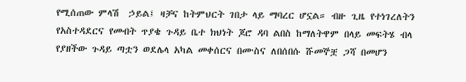የሚሰጠው ምላሽ  ኃይል፤ ዛቻና ከትምህርት ገበታ ላይ ማባረር ሆኗል። ብዙ ጊዜ የተነገረለትን የአስተዳደርና የመብት ጥያቄ ጉዳይ ቤተ ክህነት ጆሮ ዳባ ልበስ ከማለትዋም በላይ መፍትሄ ብላ የያዘችው ጉዳይ ጣቷን ወደሌላ አካል መቀሰርና በሙስና ለበሰበሱ ሹመኞቿ ጋሻ በመሆን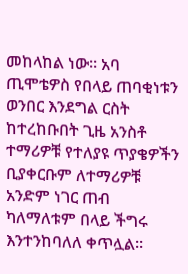መከላከል ነው። አባ ጢሞቴዎስ የበላይ ጠባቂነቱን ወንበር እንደግል ርስት ከተረከቡበት ጊዜ አንስቶ ተማሪዎቹ የተለያዩ ጥያቄዎችን ቢያቀርቡም ለተማሪዎቹ አንድም ነገር ጠብ ካለማለቱም በላይ ችግሩ እንተንከባለለ ቀጥሏል።